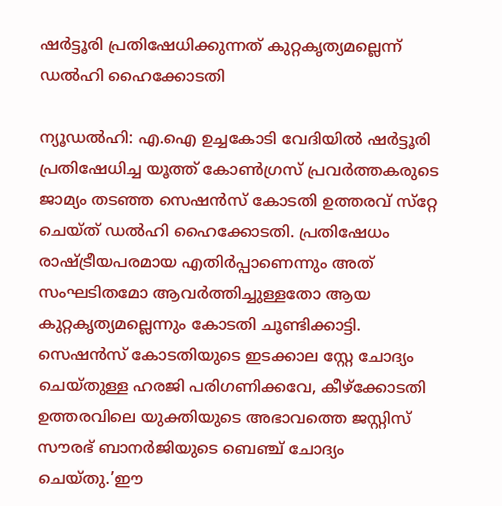ഷര്‍ട്ടൂരി പ്രതിഷേധിക്കുന്നത് കുറ്റകൃത്യമല്ലെന്ന് ഡല്‍ഹി ഹൈക്കോടതി

ന്യൂഡല്‍ഹി: എ.ഐ ഉച്ചകോടി വേദിയില്‍ ഷര്‍ട്ടൂരി പ്രതിഷേധിച്ച യൂത്ത് കോണ്‍ഗ്രസ് പ്രവര്‍ത്തകരുടെ ജാമ്യം തടഞ്ഞ സെഷന്‍സ് കോടതി ഉത്തരവ് സ്‌റ്റേ ചെയ്ത് ഡല്‍ഹി ഹൈക്കോടതി. പ്രതിഷേധം രാഷ്ട്രീയപരമായ എതിര്‍പ്പാണെന്നും അത് സംഘടിതമോ ആവര്‍ത്തിച്ചുള്ളതോ ആയ കുറ്റകൃത്യമല്ലെന്നും കോടതി ചൂണ്ടിക്കാട്ടി. സെഷന്‍സ് കോടതിയുടെ ഇടക്കാല സ്റ്റേ ചോദ്യം ചെയ്തുള്ള ഹരജി പരിഗണിക്കവേ, കീഴ്ക്കോടതി ഉത്തരവിലെ യുക്തിയുടെ അഭാവത്തെ ജസ്റ്റിസ് സൗരഭ് ബാനര്‍ജിയുടെ ബെഞ്ച് ചോദ്യം ചെയ്തു.’ഈ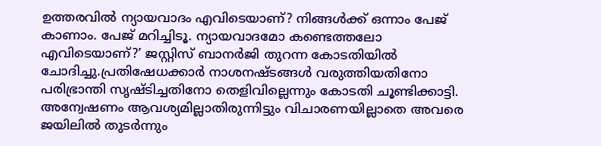ഉത്തരവില്‍ ന്യായവാദം എവിടെയാണ്? നിങ്ങള്‍ക്ക് ഒന്നാം പേജ് കാണാം. പേജ് മറിച്ചിടൂ. ന്യായവാദമോ കണ്ടെത്തലോ എവിടെയാണ്?’ ജസ്റ്റിസ് ബാനര്‍ജി തുറന്ന കോടതിയില്‍ ചോദിച്ചു.പ്രതിഷേധക്കാര്‍ നാശനഷ്ടങ്ങള്‍ വരുത്തിയതിനോ പരിഭ്രാന്തി സൃഷ്ടിച്ചതിനോ തെളിവില്ലെന്നും കോടതി ചൂണ്ടിക്കാട്ടി. അന്വേഷണം ആവശ്യമില്ലാതിരുന്നിട്ടും വിചാരണയില്ലാതെ അവരെ ജയിലില്‍ തുടര്‍ന്നും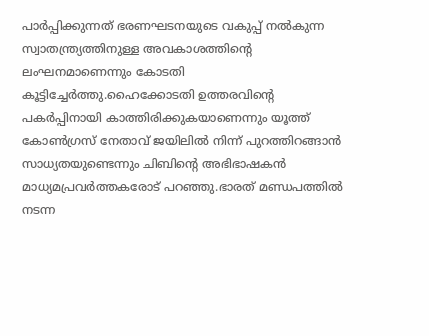പാര്‍പ്പിക്കുന്നത് ഭരണഘടനയുടെ വകുപ്പ് നല്‍കുന്ന സ്വാതന്ത്ര്യത്തിനുള്ള അവകാശത്തിന്റെ ലംഘനമാണെന്നും കോടതി കൂട്ടിച്ചേര്‍ത്തു.ഹൈക്കോടതി ഉത്തരവിന്റെ പകര്‍പ്പിനായി കാത്തിരിക്കുകയാണെന്നും യൂത്ത് കോണ്‍ഗ്രസ് നേതാവ് ജയിലില്‍ നിന്ന് പുറത്തിറങ്ങാന്‍ സാധ്യതയുണ്ടെന്നും ചിബിന്റെ അഭിഭാഷകന്‍ മാധ്യമപ്രവര്‍ത്തകരോട് പറഞ്ഞു.ഭാരത് മണ്ഡപത്തില്‍ നടന്ന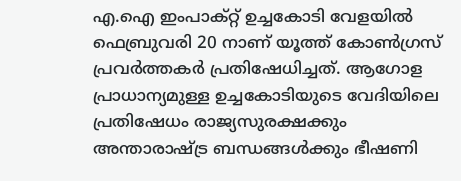എ.ഐ ഇംപാക്റ്റ് ഉച്ചകോടി വേളയില്‍ ഫെബ്രുവരി 20 നാണ് യൂത്ത് കോണ്‍ഗ്രസ് പ്രവര്‍ത്തകര്‍ പ്രതിഷേധിച്ചത്. ആഗോള പ്രാധാന്യമുള്ള ഉച്ചകോടിയുടെ വേദിയിലെ പ്രതിഷേധം രാജ്യസുരക്ഷക്കും അന്താരാഷ്ട്ര ബന്ധങ്ങള്‍ക്കും ഭീഷണി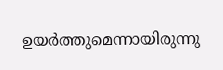ഉയര്‍ത്തുമെന്നായിരുന്നു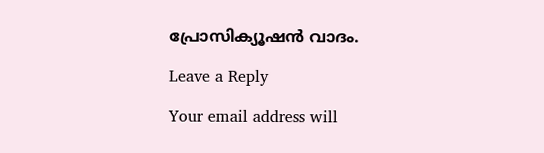പ്രോസിക്യൂഷന്‍ വാദം.

Leave a Reply

Your email address will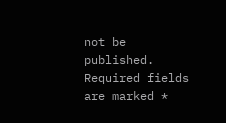not be published. Required fields are marked *